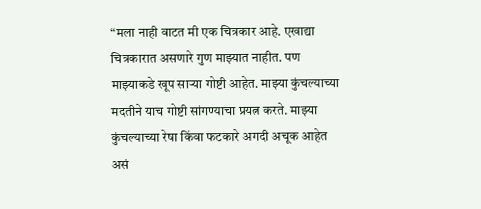“मला नाही वाटत मी एक चित्रकार आहे. एखाद्या चित्रकारात असणारे गुण माझ्यात नाहीत. पण माझ्याकडे खूप साऱ्या गोष्टी आहेत. माझ्या कुंचल्याच्या मदतीने याच गोष्टी सांगण्याचा प्रयत्न करते. माझ्या कुंचल्याच्या रेषा किंवा फटकारे अगदी अचूक आहेत असं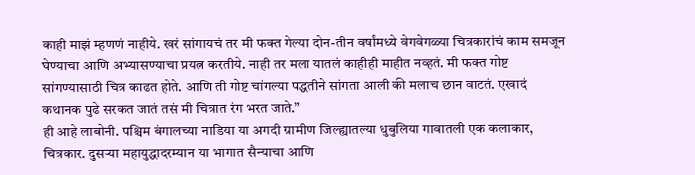काही माझं म्हणणं नाहीये. खरं सांगायचं तर मी फक्त गेल्या दोन-तीन वर्षांमध्ये वेगवेगळ्या चित्रकारांचं काम समजून घेण्याचा आणि अभ्यासण्याचा प्रयत्न करतीये. नाही तर मला यातलं काहीही माहीत नव्हतं. मी फक्त गोष्ट सांगण्यासाठी चित्र काढत होते. आणि ती गोष्ट चांगल्या पद्धतीने सांगता आली की मलाच छान वाटतं. एखादं कथानक पुढे सरकत जातं तसं मी चित्रात रंग भरत जाते.”
ही आहे लाबोनी. पश्चिम बंगालच्या नाडिया या अगदी ग्रामीण जिल्ह्यातल्या धुबुलिया गावातली एक कलाकार, चित्रकार. दुसऱ्या महायुद्धादरम्यान या भागात सैन्याचा आणि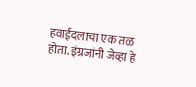हवाईदलाचा एक तळ होता. इंग्रजांनी जेव्हा हे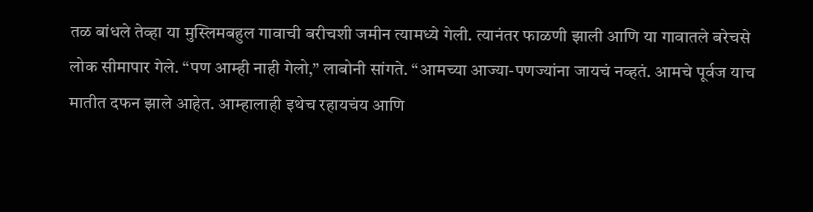तळ बांधले तेव्हा या मुस्लिमबहुल गावाची बरीचशी जमीन त्यामध्ये गेली. त्यानंतर फाळणी झाली आणि या गावातले बरेचसे लोक सीमापार गेले. “पण आम्ही नाही गेलो,” लाबोनी सांगते. “आमच्या आज्या-पणज्यांना जायचं नव्हतं. आमचे पूर्वज याच मातीत दफन झाले आहेत. आम्हालाही इथेच रहायचंय आणि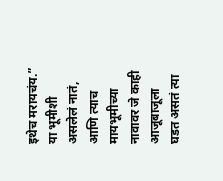इथेच मरायचंय.” या भूमीशी असलेलं नातं, आणि त्याच मायभूमीच्या नावावर जे काही आजूबाजूला घडत असतं त्या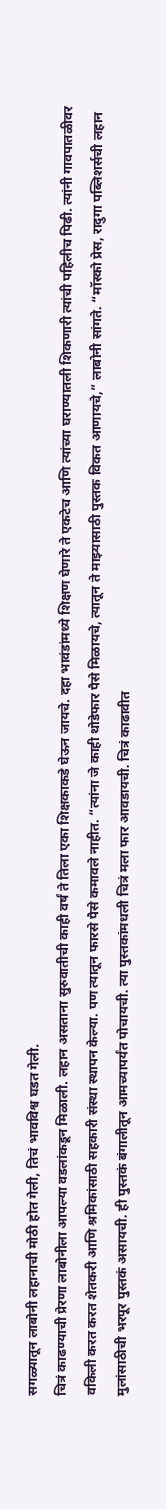सगळ्यातून लाबोनी लहानाची मोठी होत गेली, तिचं भावविश्व घडत गेली.
चित्रं काढण्याची प्रेरणा लाबोनीला आपल्या वडलांकडून मिळाली. लहान असताना सुरुवातीची काही वर्षं ते तिला एका शिक्षकाकडे घेऊन जायचे. दहा भावंडांमध्ये शिक्षण घेणारे ते एकटेच आणि त्यांच्या घराण्यातली शिकणारी त्यांची पहिलीच पिढी. त्यांनी गावपातळीवर वकिली करत करत शेतकरी आणि श्रमिकांसाठी सहकारी संस्था स्थापन केल्या. पण त्यातून फारसे पैसे कमावले नाहीत. “त्यांना जे काही थोडेफार पैसे मिळायचे, त्यातून ते माझ्यासाठी पुस्तक विकत आणायचे,” लाबोनी सांगते. “मॉस्को प्रेस, रादुगा पब्लिशर्सची लहान मुलांसाठीची भरपूर पुस्तकं असायची. ही पुस्तकं बंगालीतून आमच्यापर्यंत पोचायची. त्या पुस्तकांमधली चित्रं मला फार आवडायची. चित्रं काढावीत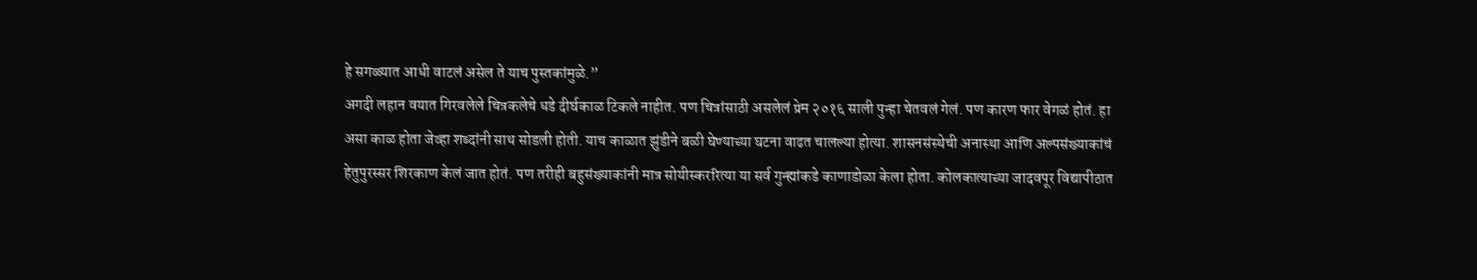हे सगळ्यात आधी वाटलं असेल ते याच पुस्तकांमुळे.”
अगदी लहान वयात गिरवलेले चित्रकलेचे धडे दीर्घकाळ टिकले नाहीत. पण चित्रांसाठी असलेलं प्रेम २०१६ साली पुन्हा चेतवलं गेलं. पण कारण फार वेगळं होतं. हा असा काळ होता जेव्हा शब्दांनी साथ सोडली होती. याच काळात झुंडीने बळी घेण्याच्या घटना वाढत चालल्या होत्या. शासनसंस्थेची अनास्था आणि अल्पसंख्याकांचं हेतुपुरस्सर शिरकाण केलं जात होतं. पण तरीही बहुसंख्याकांनी मात्र सोयीस्कररित्या या सर्व गुन्ह्यांकडे काणाडोळा केला होता. कोलकात्याच्या जादवपूर विद्यापीठात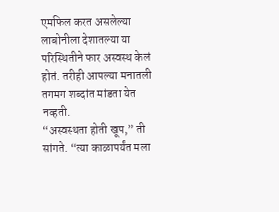एमफिल करत असलेल्या लाबोनीला देशातल्या या परिस्थितीने फार अस्वस्थ केलं होतं. तरीही आपल्या मनातली तगमग शब्दांत मांडता येत नव्हती.
“अस्वस्थता होती खूप,” ती सांगते. “त्या काळापर्यंत मला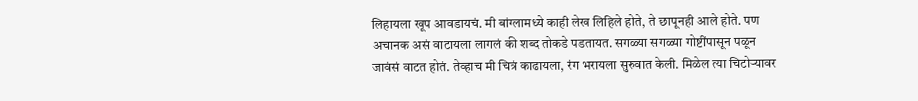लिहायला खूप आवडायचं. मी बांग्लामध्ये काही लेख लिहिले होते, ते छापूनही आले होते. पण अचानक असं वाटायला लागलं की शब्द तोकडे पडतायत. सगळ्या सगळ्या गोष्टींपासून पळून जावंसं वाटत होतं. तेव्हाच मी चित्रं काढायला, रंग भरायला सुरुवात केली. मिळेल त्या चिटोऱ्यावर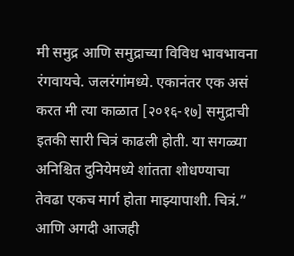मी समुद्र आणि समुद्राच्या विविध भावभावना रंगवायचे. जलरंगांमध्ये. एकानंतर एक असं करत मी त्या काळात [२०१६-१७] समुद्राची इतकी सारी चित्रं काढली होती. या सगळ्या अनिश्चित दुनियेमध्ये शांतता शोधण्याचा तेवढा एकच मार्ग होता माझ्यापाशी. चित्रं.”
आणि अगदी आजही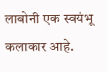लाबोनी एक स्वयंभू कलाकार आहे.